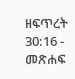ዘፍጥረት 30:16 - መጽሐፍ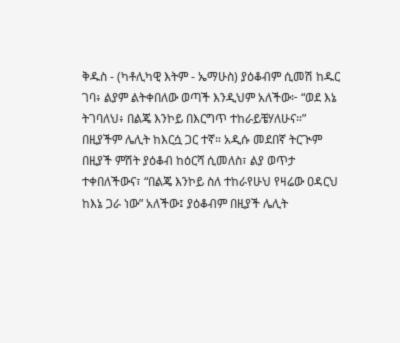ቅዱስ - (ካቶሊካዊ እትም - ኤማሁስ) ያዕቆብም ሲመሽ ከዱር ገባ፥ ልያም ልትቀበለው ወጣች እንዲህም አለችው፦ “ወደ እኔ ትገባለህ፥ በልጄ እንኮይ በእርግጥ ተከራይቼሃለሁና።” በዚያችም ሌሊት ከእርሷ ጋር ተኛ። አዲሱ መደበኛ ትርጒም በዚያች ምሽት ያዕቆብ ከዕርሻ ሲመለስ፣ ልያ ወጥታ ተቀበለችውና፣ “በልጄ እንኮይ ስለ ተከራየሁህ የዛሬው ዐዳርህ ከእኔ ጋራ ነው” አለችው፤ ያዕቆብም በዚያች ሌሊት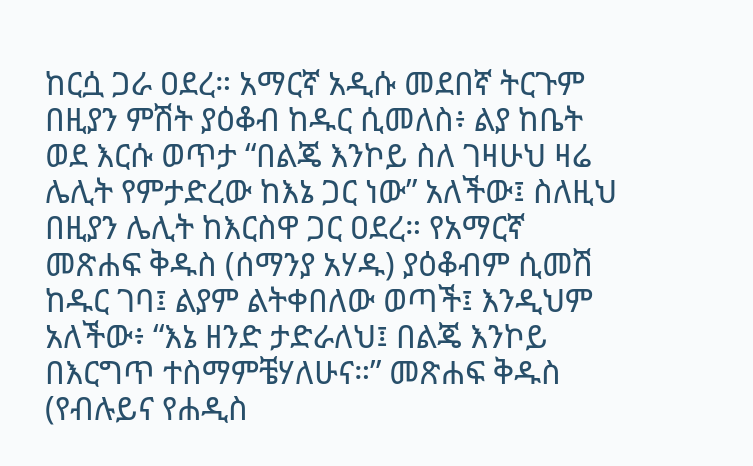ከርሷ ጋራ ዐደረ። አማርኛ አዲሱ መደበኛ ትርጉም በዚያን ምሽት ያዕቆብ ከዱር ሲመለስ፥ ልያ ከቤት ወደ እርሱ ወጥታ “በልጄ እንኮይ ስለ ገዛሁህ ዛሬ ሌሊት የምታድረው ከእኔ ጋር ነው” አለችው፤ ስለዚህ በዚያን ሌሊት ከእርስዋ ጋር ዐደረ። የአማርኛ መጽሐፍ ቅዱስ (ሰማንያ አሃዱ) ያዕቆብም ሲመሽ ከዱር ገባ፤ ልያም ልትቀበለው ወጣች፤ እንዲህም አለችው፥ “እኔ ዘንድ ታድራለህ፤ በልጄ እንኮይ በእርግጥ ተስማምቼሃለሁና።” መጽሐፍ ቅዱስ (የብሉይና የሐዲስ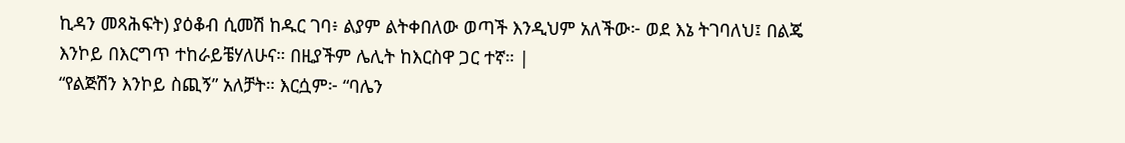ኪዳን መጻሕፍት) ያዕቆብ ሲመሽ ከዱር ገባ፥ ልያም ልትቀበለው ወጣች እንዲህም አለችው፦ ወደ እኔ ትገባለህ፤ በልጄ እንኮይ በእርግጥ ተከራይቼሃለሁና። በዚያችም ሌሊት ከእርስዋ ጋር ተኛ። |
“የልጅሽን እንኮይ ስጪኝ” አለቻት። እርሷም፦ “ባሌን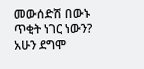መውሰድሽ በውኑ ጥቂት ነገር ነውን? አሁን ደግሞ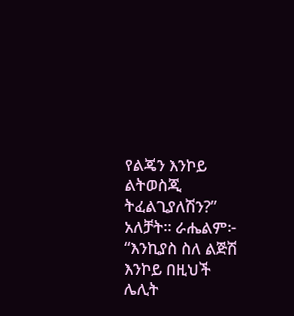የልጄን እንኮይ ልትወስጂ ትፈልጊያለሽን?” አለቻት። ራሔልም፦ “እንኪያስ ስለ ልጅሽ እንኮይ በዚህች ሌሊት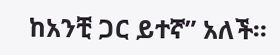ከአንቺ ጋር ይተኛ” አለች።